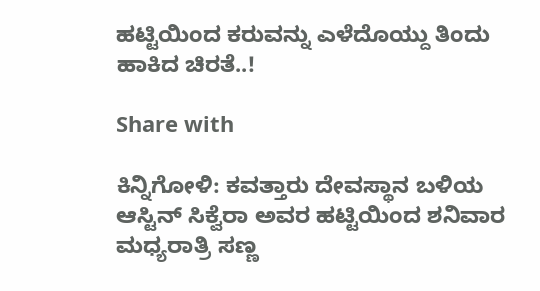ಹಟ್ಟಿಯಿಂದ ಕರುವನ್ನು ಎಳೆದೊಯ್ದು ತಿಂದು ಹಾಕಿದ ಚಿರತೆ..!

Share with

ಕಿನ್ನಿಗೋಳಿ: ಕವತ್ತಾರು ದೇವಸ್ಥಾನ ಬಳಿಯ ಆಸ್ಟಿನ್ ಸಿಕ್ವೆರಾ ಅವರ ಹಟ್ಟಿಯಿಂದ ಶನಿವಾರ ಮಧ್ಯರಾತ್ರಿ ಸಣ್ಣ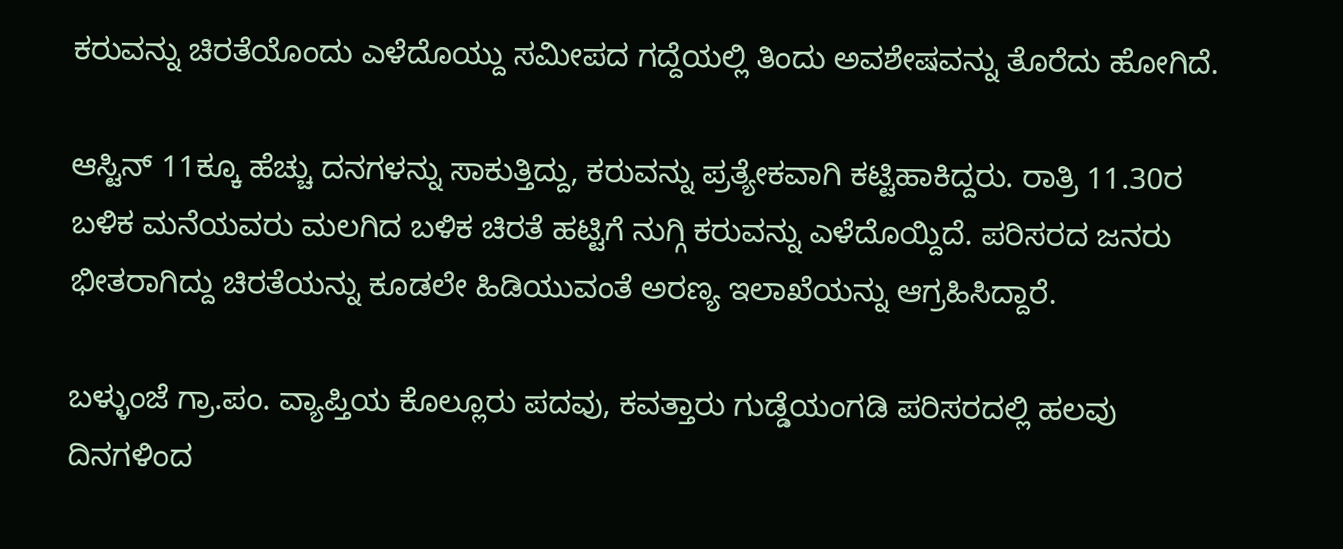ಕರುವನ್ನು ಚಿರತೆಯೊಂದು ಎಳೆದೊಯ್ದು ಸಮೀಪದ ಗದ್ದೆಯಲ್ಲಿ ತಿಂದು ಅವಶೇಷವನ್ನು ತೊರೆದು ಹೋಗಿದೆ.

ಆಸ್ಟಿನ್ 11ಕ್ಕೂ ಹೆಚ್ಚು ದನಗಳನ್ನು ಸಾಕುತ್ತಿದ್ದು, ಕರುವನ್ನು ಪ್ರತ್ಯೇಕವಾಗಿ ಕಟ್ಟಿಹಾಕಿದ್ದರು. ರಾತ್ರಿ 11.30ರ ಬಳಿಕ ಮನೆಯವರು ಮಲಗಿದ ಬಳಿಕ ಚಿರತೆ ಹಟ್ಟಿಗೆ ನುಗ್ಗಿ ಕರುವನ್ನು ಎಳೆದೊಯ್ದಿದೆ. ಪರಿಸರದ ಜನರು ಭೀತರಾಗಿದ್ದು ಚಿರತೆಯನ್ನು ಕೂಡಲೇ ಹಿಡಿಯುವಂತೆ ಅರಣ್ಯ ಇಲಾಖೆಯನ್ನು ಆಗ್ರಹಿಸಿದ್ದಾರೆ.

ಬಳ್ಳುಂಜೆ ಗ್ರಾ.ಪಂ. ವ್ಯಾಪ್ತಿಯ ಕೊಲ್ಲೂರು ಪದವು, ಕವತ್ತಾರು ಗುಡ್ಡೆಯಂಗಡಿ ಪರಿಸರದಲ್ಲಿ ಹಲವು ದಿನಗಳಿಂದ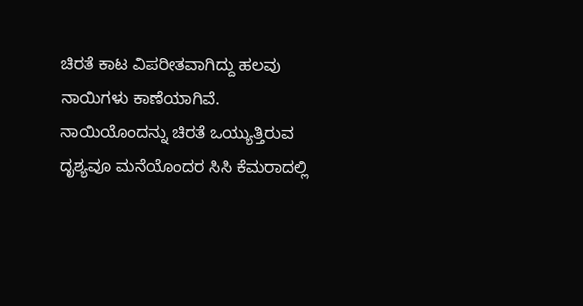ಚಿರತೆ ಕಾಟ ವಿಪರೀತವಾಗಿದ್ದು ಹಲವು ನಾಯಿಗಳು ಕಾಣೆಯಾಗಿವೆ. ನಾಯಿಯೊಂದನ್ನು ಚಿರತೆ ಒಯ್ಯುತ್ತಿರುವ ದೃಶ್ಯವೂ ಮನೆಯೊಂದರ ಸಿಸಿ ಕೆಮರಾದಲ್ಲಿ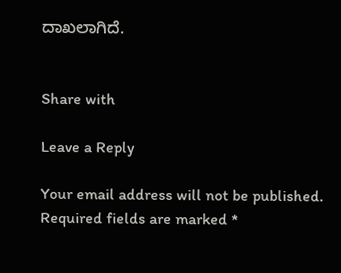ದಾಖಲಾಗಿದೆ.


Share with

Leave a Reply

Your email address will not be published. Required fields are marked *